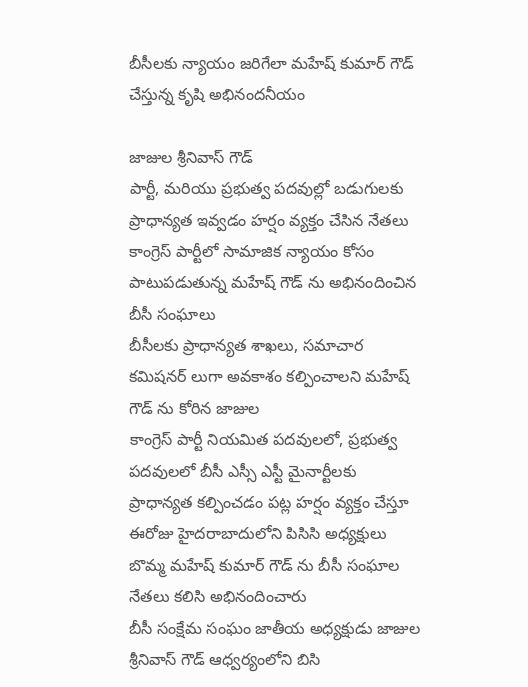బీసీలకు న్యాయం జరిగేలా మహేష్‌ కుమార్‌ గౌడ్‌ చేస్తున్న కృషి అభినందనీయం

జాజుల శ్రీనివాస్‌ గౌడ్‌
పార్టీ, మరియు ప్రభుత్వ పదవుల్లో బడుగులకు ప్రాధాన్యత ఇవ్వడం హర్షం వ్యక్తం చేసిన నేతలు
కాంగ్రెస్‌ పార్టీలో సామాజిక న్యాయం కోసం పాటుపడుతున్న మహేష్‌ గౌడ్‌ ను అభినందించిన బీసీ సంఘాలు
బీసీలకు ప్రాధాన్యత శాఖలు, సమాచార కమిషనర్‌ లుగా అవకాశం కల్పించాలని మహేష్‌ గౌడ్‌ ను కోరిన జాజుల
కాంగ్రెస్‌ పార్టీ నియమిత పదవులలో, ప్రభుత్వ పదవులలో బీసీ ఎస్సీ ఎస్టీ మైనార్టీలకు ప్రాధాన్యత కల్పించడం పట్ల హర్షం వ్యక్తం చేస్తూ ఈరోజు హైదరాబాదులోని పిసిసి అధ్యక్షులు బొమ్మ మహేష్‌ కుమార్‌ గౌడ్‌ ను బీసీ సంఘాల నేతలు కలిసి అభినందించారు
బీసీ సంక్షేమ సంఘం జాతీయ అధ్యక్షుడు జాజుల శ్రీనివాస్‌ గౌడ్‌ ఆధ్వర్యంలోని బిసి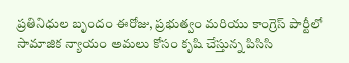ప్రతినిధుల బృందం ఈరోజు, ప్రభుత్వం మరియు కాంగ్రెస్‌ పార్టీలో సామాజిక న్యాయం అమలు కోసం కృషి చేస్తున్న పిసిసి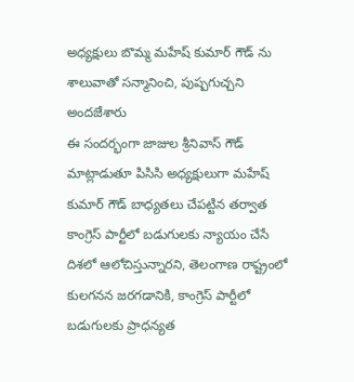అధ్యక్షులు బొమ్మ మహేష్‌ కుమార్‌ గౌడ్‌ ను శాలువాతో సన్మానించి, పుష్పగుచ్చని అందజేశారు
ఈ సందర్భంగా జాజుల శ్రీనివాస్‌ గౌడ్‌ మాట్లాడుతూ పిసిసి అధ్యక్షులుగా మహేష్‌ కుమార్‌ గౌడ్‌ బాధ్యతలు చేపట్టిన తర్వాత కాంగ్రెస్‌ పార్టీలో బడుగులకు న్యాయం చేసే దిశలో ఆలోచిస్తున్నారని, తెలంగాణ రాష్ట్రంలో
కులగనన జరగడానికి, కాంగ్రెస్‌ పార్టీలో బడుగులకు ప్రాధన్యత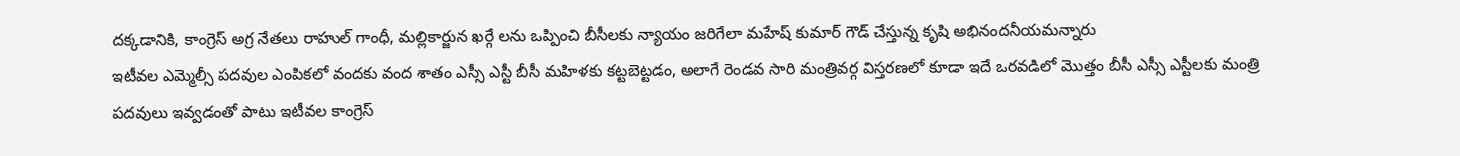దక్కడానికి, కాంగ్రెస్‌ అగ్ర నేతలు రాహుల్‌ గాంధీ, మల్లికార్జున ఖర్గే లను ఒప్పించి బీసీలకు న్యాయం జరిగేలా మహేష్‌ కుమార్‌ గౌడ్‌ చేస్తున్న కృషి అభినందనీయమన్నారు
ఇటీవల ఎమ్మెల్సీ పదవుల ఎంపికలో వందకు వంద శాతం ఎస్సీ ఎస్టీ బీసీ మహిళకు కట్టబెట్టడం, అలాగే రెండవ సారి మంత్రివర్గ విస్తరణలో కూడా ఇదే ఒరవడిలో మొత్తం బీసీ ఎస్సీ ఎస్టీలకు మంత్రి పదవులు ఇవ్వడంతో పాటు ఇటీవల కాంగ్రెస్‌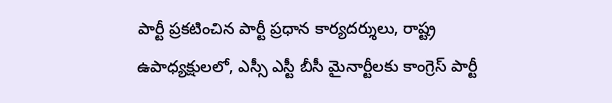పార్టీ ప్రకటించిన పార్టీ ప్రధాన కార్యదర్శులు, రాష్ట్ర ఉపాధ్యక్షులలో, ఎస్సీ ఎస్టీ బీసీ మైనార్టీలకు కాంగ్రెస్‌ పార్టీ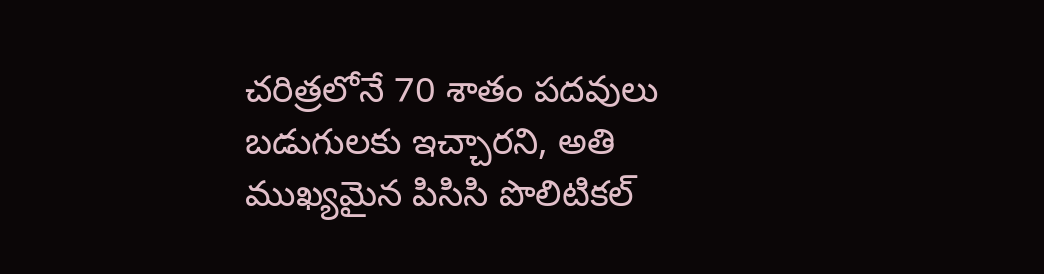చరిత్రలోనే 70 శాతం పదవులు బడుగులకు ఇచ్చారని, అతి ముఖ్యమైన పిసిసి పొలిటికల్‌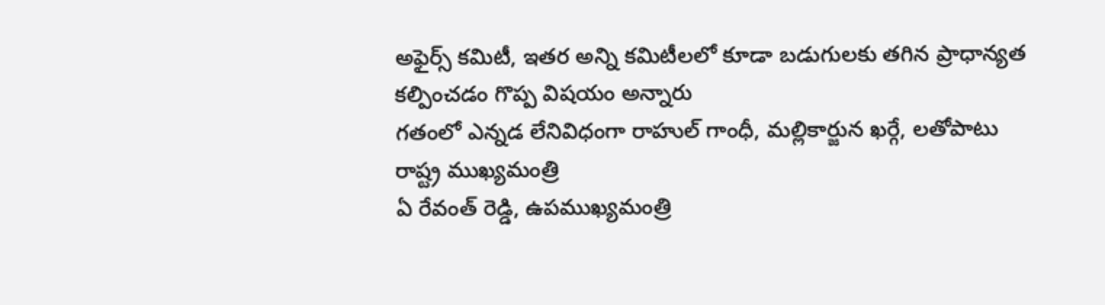అఫైర్స్‌ కమిటీ, ఇతర అన్ని కమిటీలలో కూడా బడుగులకు తగిన ప్రాధాన్యత కల్పించడం గొప్ప విషయం అన్నారు
గతంలో ఎన్నడ లేనివిధంగా రాహుల్‌ గాంధీ, మల్లికార్జున ఖర్గే, లతోపాటు రాష్ట్ర ముఖ్యమంత్రి
ఏ రేవంత్‌ రెడ్డి, ఉపముఖ్యమంత్రి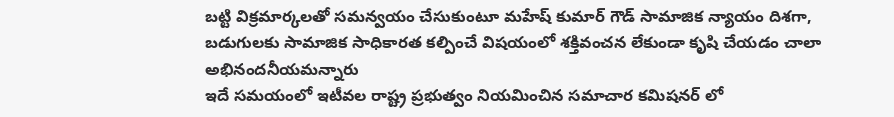బట్టి విక్రమార్కలతో సమన్వయం చేసుకుంటూ మహేష్‌ కుమార్‌ గౌడ్‌ సామాజిక న్యాయం దిశగా, బడుగులకు సామాజిక సాధికారత కల్పించే విషయంలో శక్తివంచన లేకుండా కృషి చేయడం చాలా అభినందనీయమన్నారు
ఇదే సమయంలో ఇటీవల రాష్ట్ర ప్రభుత్వం నియమించిన సమాచార కమిషనర్‌ లో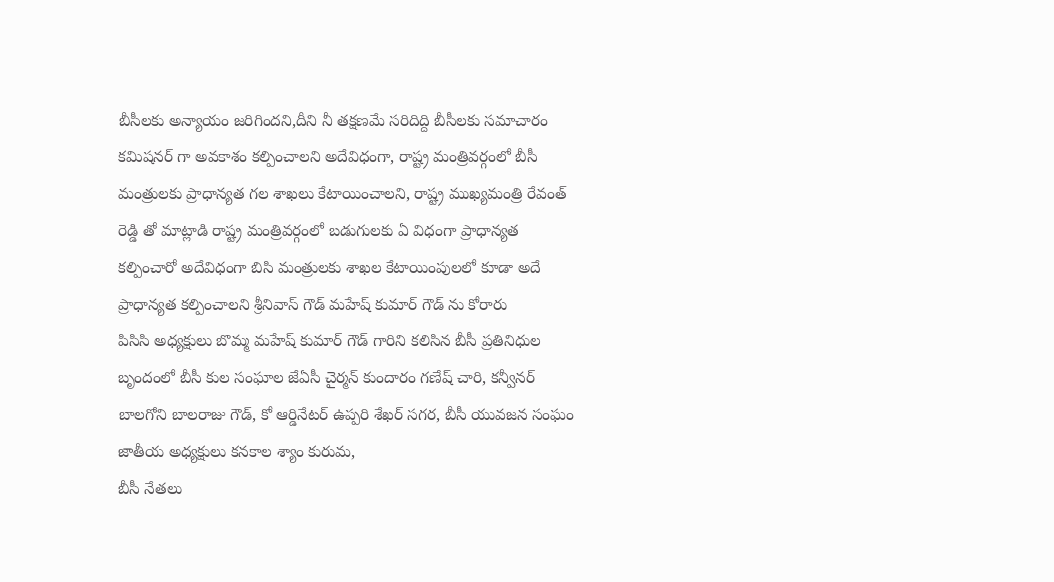బీసీలకు అన్యాయం జరిగిందని,దీని నీ తక్షణమే సరిదిద్ది బీసీలకు సమాచారం కమిషనర్‌ గా అవకాశం కల్పించాలని అదేవిధంగా, రాష్ట్ర మంత్రివర్గంలో బీసీ మంత్రులకు ప్రాధాన్యత గల శాఖలు కేటాయించాలని, రాష్ట్ర ముఖ్యమంత్రి రేవంత్‌ రెడ్డి తో మాట్లాడి రాష్ట్ర మంత్రివర్గంలో బడుగులకు ఏ విధంగా ప్రాధాన్యత కల్పించారో అదేవిధంగా బిసి మంత్రులకు శాఖల కేటాయింపులలో కూడా అదే ప్రాధాన్యత కల్పించాలని శ్రీనివాస్‌ గౌడ్‌ మహేష్‌ కుమార్‌ గౌడ్‌ ను కోరారు
పిసిసి అధ్యక్షులు బొమ్మ మహేష్‌ కుమార్‌ గౌడ్‌ గారిని కలిసిన బీసీ ప్రతినిధుల బృందంలో బీసీ కుల సంఘాల జేఏసీ చైర్మన్‌ కుందారం గణేష్‌ చారి, కన్వీనర్‌ బాలగోని బాలరాజు గౌడ్‌, కో ఆర్డినేటర్‌ ఉప్పరి శేఖర్‌ సగర, బీసీ యువజన సంఘం జాతీయ అధ్యక్షులు కనకాల శ్యాం కురుమ,
బీసీ నేతలు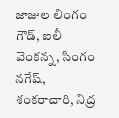జాజుల లింగం గౌడ్‌, ఐలీ వెంకన్న, సింగం నగేష్‌, శంకరాచారి, నిద్ర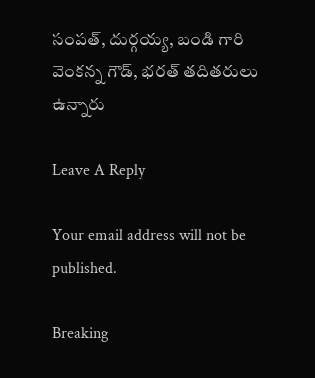సంపత్‌, దుర్గయ్య, బండి గారి వెంకన్న గౌడ్‌, భరత్‌ తదితరులు ఉన్నారు

Leave A Reply

Your email address will not be published.

Breaking